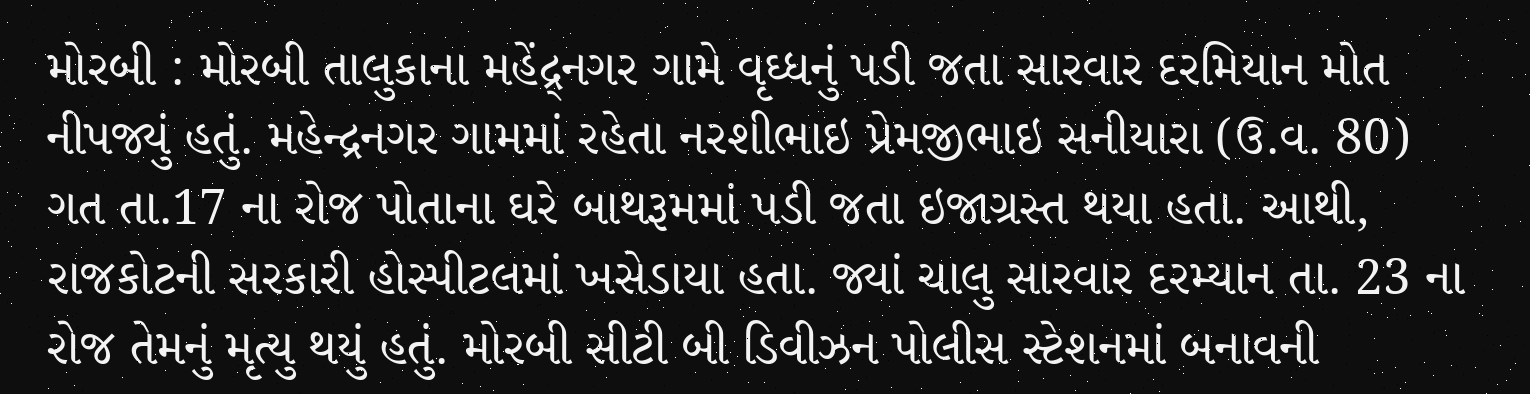મોરબી : મોરબી તાલુકાના મહેંદ્ર્નગર ગામે વૃઘ્ધનું પડી જતા સારવાર દરમિયાન મોત નીપજ્યું હતું. મહેન્દ્રનગર ગામમાં રહેતા નરશીભાઇ પ્રેમજીભાઇ સનીયારા (ઉ.વ. 80) ગત તા.17 ના રોજ પોતાના ઘરે બાથરૂમમાં પડી જતા ઇજાગ્રસ્ત થયા હતા. આથી, રાજકોટની સરકારી હોસ્પીટલમાં ખસેડાયા હતા. જ્યાં ચાલુ સારવાર દરમ્યાન તા. 23 ના રોજ તેમનું મૃત્યુ થયું હતું. મોરબી સીટી બી ડિવીઝન પોલીસ સ્ટેશનમાં બનાવની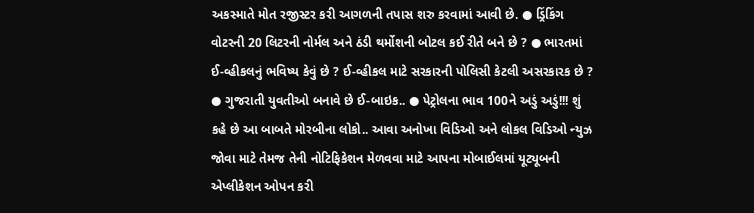અકસ્માતે મોત રજીસ્ટર કરી આગળની તપાસ શરુ કરવામાં આવી છે. ● ડ્રિંકિંગ વોટરની 20 લિટરની નોર્મલ અને ઠંડી થર્મોશની બોટલ કઈ રીતે બને છે ? ● ભારતમાં ઈ-વ્હીકલનું ભવિષ્ય કેવું છે ? ઈ-વ્હીકલ માટે સરકારની પોલિસી કેટલી અસરકારક છે ? ● ગુજરાતી યુવતીઓ બનાવે છે ઈ-બાઇક.. ● પેટ્રોલના ભાવ 100ને અડું અડું!!! શું કહે છે આ બાબતે મોરબીના લોકો.. આવા અનોખા વિડિઓ અને લોકલ વિડિઓ ન્યુઝ જોવા માટે તેમજ તેની નોટિફિકેશન મેળવવા માટે આપના મોબાઈલમાં યૂટ્યૂબની એપ્લીકેશન ઓપન કરી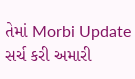તેમાં Morbi Update સર્ચ કરી અમારી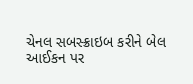ચેનલ સબસ્ક્રાઇબ કરીને બેલ આઈકન પર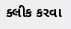ક્લીક કરવા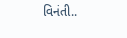વિનંતી..